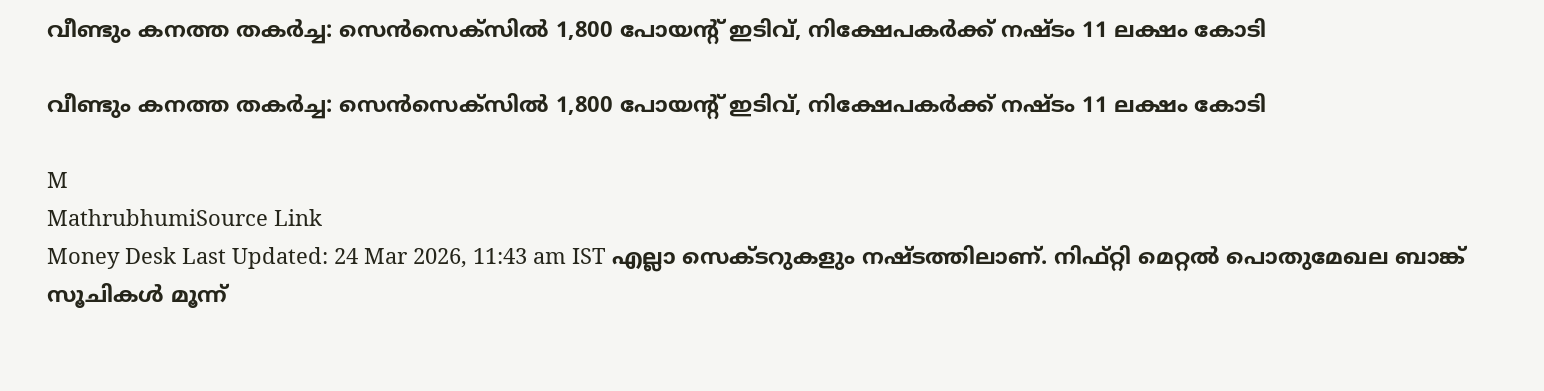വീണ്ടും കനത്ത തകർച്ച: സെൻസെക്‌സിൽ 1,800 പോയന്റ് ഇടിവ്, നിക്ഷേപകർക്ക് നഷ്ടം 11 ലക്ഷം കോടി

വീണ്ടും കനത്ത തകർച്ച: സെൻസെക്‌സിൽ 1,800 പോയന്റ് ഇടിവ്, നിക്ഷേപകർക്ക് നഷ്ടം 11 ലക്ഷം കോടി

M
MathrubhumiSource Link
Money Desk Last Updated: 24 Mar 2026, 11:43 am IST എല്ലാ സെക്ടറുകളും നഷ്ടത്തിലാണ്. നിഫ്റ്റി മെറ്റൽ പൊതുമേഖല ബാങ്ക് സൂചികൾ മൂന്ന്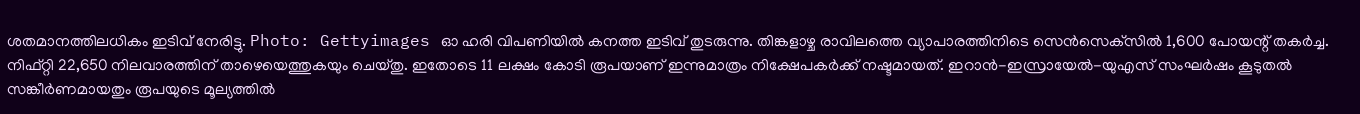ശതമാനത്തിലധികം ഇടിവ് നേരിട്ടു. Photo: Gettyimages ഓ ഹരി വിപണിയിൽ കനത്ത ഇടിവ് തുടരുന്നു. തിങ്കളാഴ്ച രാവിലത്തെ വ്യാപാരത്തിനിടെ സെൻസെക്‌സിൽ 1,600 പോയന്റ് തകർച്ച. നിഫ്റ്റി 22,650 നിലവാരത്തിന് താഴെയെത്തുകയും ചെയ്തു. ഇതോടെ 11 ലക്ഷം കോടി രൂപയാണ് ഇന്നുമാത്രം നിക്ഷേപകർക്ക് നഷ്ടമായത്. ഇറാൻ-ഇസ്രായേൽ-യുഎസ് സംഘർഷം കൂടുതൽ സങ്കീർണമായതും രൂപയുടെ മൂല്യത്തിൽ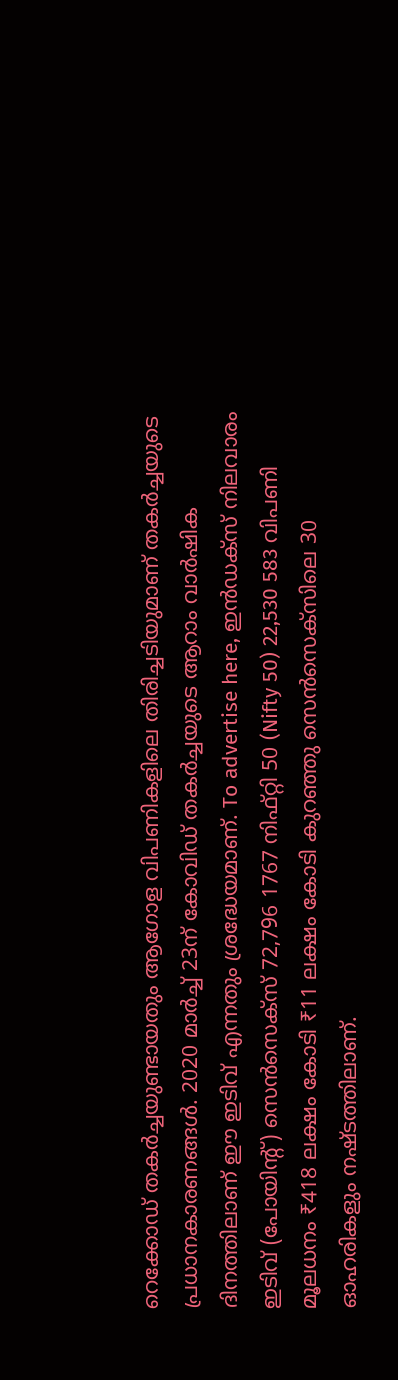റെക്കോഡ് തകർച്ചയുണ്ടായതും ആഗോള വിപണികളിലെ തിരിച്ചടിയുമാണ് തകർച്ചയുടെ പ്രധാനകാരണങ്ങൾ. 2020 മാർച്ച് 23ന് കോവിഡ് തകർച്ചയുടെ ആറാം വാർഷിക ദിനത്തിലാണ് ഈ ഇടിവ് എന്നതും ശ്രദ്ധേയമാണ്. To advertise here, ഇൻഡക്സ് നിലവാരം ഇടിവ് (പോയിന്റ്) സെൻസെക്സ് 72,796 1767 നിഫ്റ്റി 50 (Nifty 50) 22,530 583 വിപണി മൂലധനം ₹418 ലക്ഷം കോടി ₹11 ലക്ഷം കോടി കുറഞ്ഞു സെൻസെക്‌സിലെ 30 ഓഹരികളും നഷ്ടത്തിലാണ്.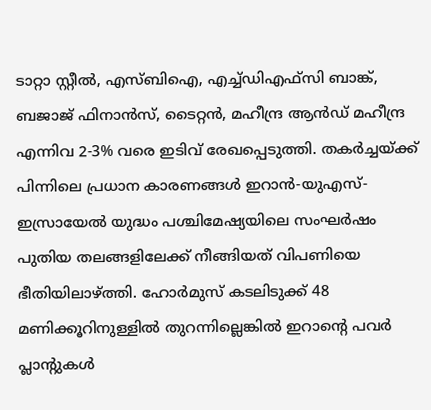ടാറ്റാ സ്റ്റീൽ, എസ്ബിഐ, എച്ച്ഡിഎഫ്‌സി ബാങ്ക്, ബജാജ് ഫിനാൻസ്, ടൈറ്റൻ, മഹീന്ദ്ര ആൻഡ് മഹീന്ദ്ര എന്നിവ 2-3% വരെ ഇടിവ് രേഖപ്പെടുത്തി. തകർച്ചയ്ക്ക് പിന്നിലെ പ്രധാന കാരണങ്ങൾ ഇറാൻ-യുഎസ്-ഇസ്രായേൽ യുദ്ധം പശ്ചിമേഷ്യയിലെ സംഘർഷം പുതിയ തലങ്ങളിലേക്ക് നീങ്ങിയത് വിപണിയെ ഭീതിയിലാഴ്ത്തി. ഹോർമുസ് കടലിടുക്ക് 48 മണിക്കൂറിനുള്ളിൽ തുറന്നില്ലെങ്കിൽ ഇറാന്റെ പവർ പ്ലാന്റുകൾ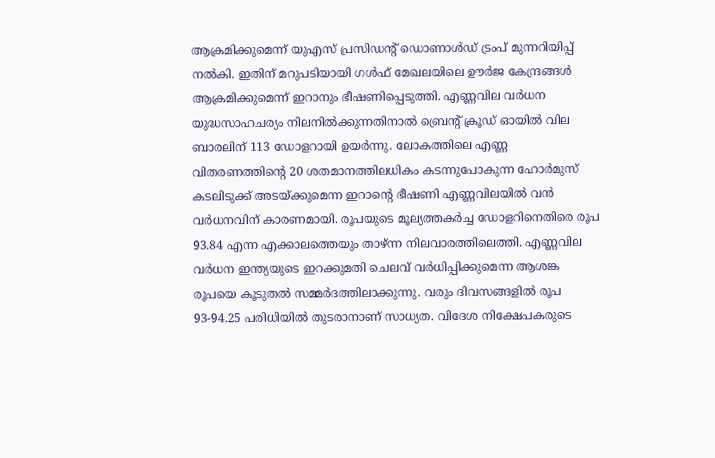ആക്രമിക്കുമെന്ന് യുഎസ് പ്രസിഡന്റ് ഡൊണാൾഡ് ട്രംപ് മുന്നറിയിപ്പ് നൽകി. ഇതിന് മറുപടിയായി ഗൾഫ് മേഖലയിലെ ഊർജ കേന്ദ്രങ്ങൾ ആക്രമിക്കുമെന്ന് ഇറാനും ഭീഷണിപ്പെടുത്തി. എണ്ണവില വർധന യുദ്ധസാഹചര്യം നിലനിൽക്കുന്നതിനാൽ ബ്രെന്റ് ക്രൂഡ് ഓയിൽ വില ബാരലിന് 113 ഡോളറായി ഉയർന്നു. ലോകത്തിലെ എണ്ണ വിതരണത്തിന്റെ 20 ശതമാനത്തിലധികം കടന്നുപോകുന്ന ഹോർമുസ് കടലിടുക്ക് അടയ്ക്കുമെന്ന ഇറാന്റെ ഭീഷണി എണ്ണവിലയിൽ വൻ വർധനവിന് കാരണമായി. രൂപയുടെ മൂല്യത്തകർച്ച ഡോളറിനെതിരെ രൂപ 93.84 എന്ന എക്കാലത്തെയും താഴ്ന്ന നിലവാരത്തിലെത്തി. എണ്ണവില വർധന ഇന്ത്യയുടെ ഇറക്കുമതി ചെലവ് വർധിപ്പിക്കുമെന്ന ആശങ്ക രൂപയെ കൂടുതൽ സമ്മർദത്തിലാക്കുന്നു. വരും ദിവസങ്ങളിൽ രൂപ 93-94.25 പരിധിയിൽ തുടരാനാണ് സാധ്യത. വിദേശ നിക്ഷേപകരുടെ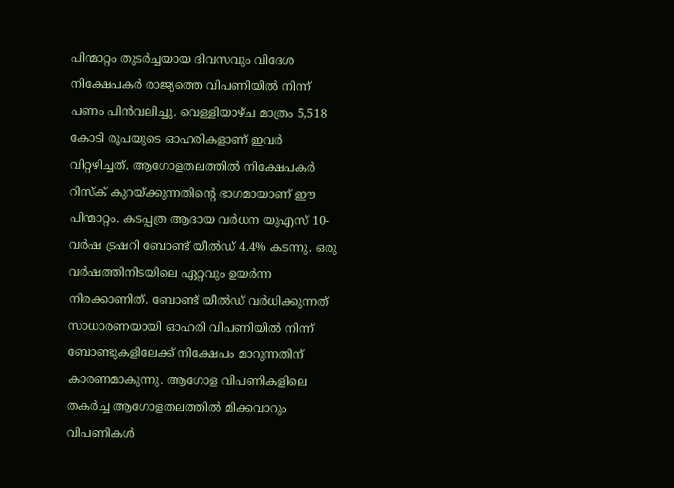പിന്മാറ്റം തുടർച്ചയായ ദിവസവും വിദേശ നിക്ഷേപകർ രാജ്യത്തെ വിപണിയിൽ നിന്ന് പണം പിൻവലിച്ചു. വെള്ളിയാഴ്ച മാത്രം 5,518 കോടി രൂപയുടെ ഓഹരികളാണ് ഇവർ വിറ്റഴിച്ചത്. ആഗോളതലത്തിൽ നിക്ഷേപകർ റിസ്‌ക് കുറയ്ക്കുന്നതിന്റെ ഭാഗമായാണ് ഈ പിന്മാറ്റം. കടപ്പത്ര ആദായ വർധന യുഎസ് 10-വർഷ ട്രഷറി ബോണ്ട് യീൽഡ് 4.4% കടന്നു. ഒരു വർഷത്തിനിടയിലെ ഏറ്റവും ഉയർന്ന നിരക്കാണിത്. ബോണ്ട് യീൽഡ് വർധിക്കുന്നത് സാധാരണയായി ഓഹരി വിപണിയിൽ നിന്ന് ബോണ്ടുകളിലേക്ക് നിക്ഷേപം മാറുന്നതിന് കാരണമാകുന്നു. ആഗോള വിപണികളിലെ തകർച്ച ആഗോളതലത്തിൽ മിക്കവാറും വിപണികൾ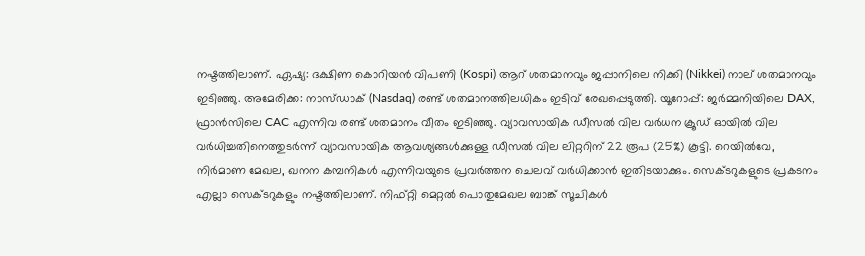നഷ്ടത്തിലാണ്. ഏഷ്യ: ദക്ഷിണ കൊറിയൻ വിപണി (Kospi) ആറ് ശതമാനവും ജപ്പാനിലെ നിക്കി (Nikkei) നാല് ശതമാനവും ഇടിഞ്ഞു. അമേരിക്ക: നാസ്ഡാക് (Nasdaq) രണ്ട് ശതമാനത്തിലധികം ഇടിവ് രേഖപ്പെടുത്തി. യൂറോപ്പ്: ജർമ്മനിയിലെ DAX, ഫ്രാൻസിലെ CAC എന്നിവ രണ്ട് ശതമാനം വീതം ഇടിഞ്ഞു. വ്യാവസായിക ഡീസൽ വില വർധന ക്രൂഡ് ഓയിൽ വില വർധിച്ചതിനെത്തുടർന്ന് വ്യാവസായിക ആവശ്യങ്ങൾക്കുള്ള ഡീസൽ വില ലിറ്ററിന് 22 രൂപ (25%) കൂട്ടി. റെയിൽവേ, നിർമാണ മേഖല, ഖനന കമ്പനികൾ എന്നിവയുടെ പ്രവർത്തന ചെലവ് വർധിക്കാൻ ഇതിടയാക്കും. സെക്ടറുകളുടെ പ്രകടനം എല്ലാ സെക്ടറുകളും നഷ്ടത്തിലാണ്. നിഫ്റ്റി മെറ്റൽ പൊതുമേഖല ബാങ്ക് സൂചികൾ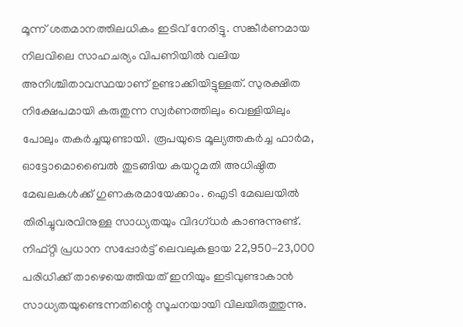മൂന്ന് ശതമാനത്തിലധികം ഇടിവ് നേരിട്ടു. സങ്കീർണമായ നിലവിലെ സാഹചര്യം വിപണിയിൽ വലിയ അനിശ്ചിതാവസ്ഥയാണ് ഉണ്ടാക്കിയിട്ടുള്ളത്. സുരക്ഷിത നിക്ഷേപമായി കരുതുന്ന സ്വർണത്തിലും വെള്ളിയിലും പോലും തകർച്ചയുണ്ടായി. രൂപയുടെ മൂല്യത്തകർച്ച ഫാർമ, ഓട്ടോമൊബൈൽ തുടങ്ങിയ കയറ്റുമതി അധിഷ്ഠിത മേഖലകൾക്ക് ഗുണകരമായേക്കാം. ഐടി മേഖലയിൽ തിരിച്ചുവരവിനുള്ള സാധ്യതയും വിദഗ്ധർ കാണുന്നുണ്ട്. നിഫ്റ്റി പ്രധാന സപ്പോർട്ട് ലെവലുകളായ 22,950-23,000 പരിധിക്ക് താഴെയെത്തിയത് ഇനിയും ഇടിവുണ്ടാകാൻ സാധ്യതയുണ്ടെന്നതിന്റെ സൂചനയായി വിലയിരുത്തുന്നു.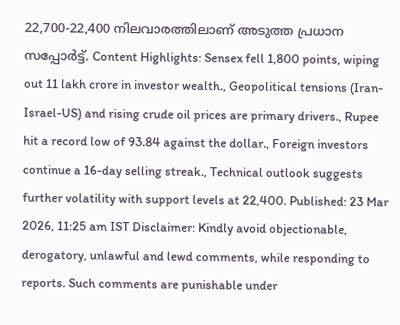22,700-22,400 നിലവാരത്തിലാണ് അടുത്ത പ്രധാന സപ്പോർട്ട്. Content Highlights: Sensex fell 1,800 points, wiping out 11 lakh crore in investor wealth., Geopolitical tensions (Iran-Israel-US) and rising crude oil prices are primary drivers., Rupee hit a record low of 93.84 against the dollar., Foreign investors continue a 16-day selling streak., Technical outlook suggests further volatility with support levels at 22,400. Published: 23 Mar 2026, 11:25 am IST Disclaimer: Kindly avoid objectionable, derogatory, unlawful and lewd comments, while responding to reports. Such comments are punishable under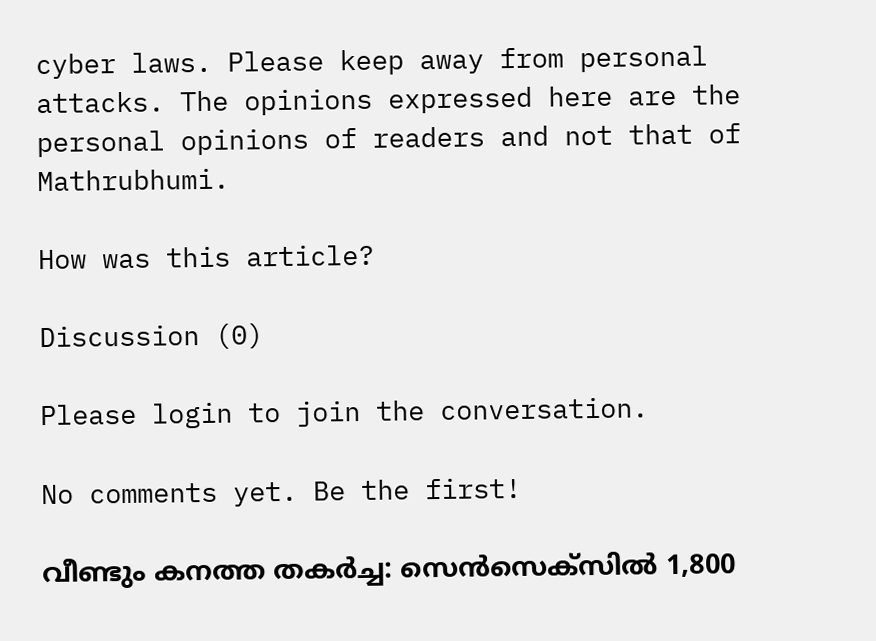cyber laws. Please keep away from personal attacks. The opinions expressed here are the personal opinions of readers and not that of Mathrubhumi.

How was this article?

Discussion (0)

Please login to join the conversation.

No comments yet. Be the first!

വീണ്ടും കനത്ത തകർച്ച: സെൻസെക്‌സിൽ 1,800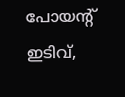പോയന്റ് ഇടിവ്,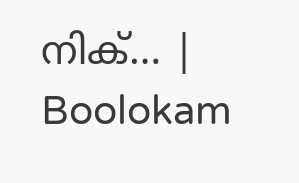നിക്… | Boolokam